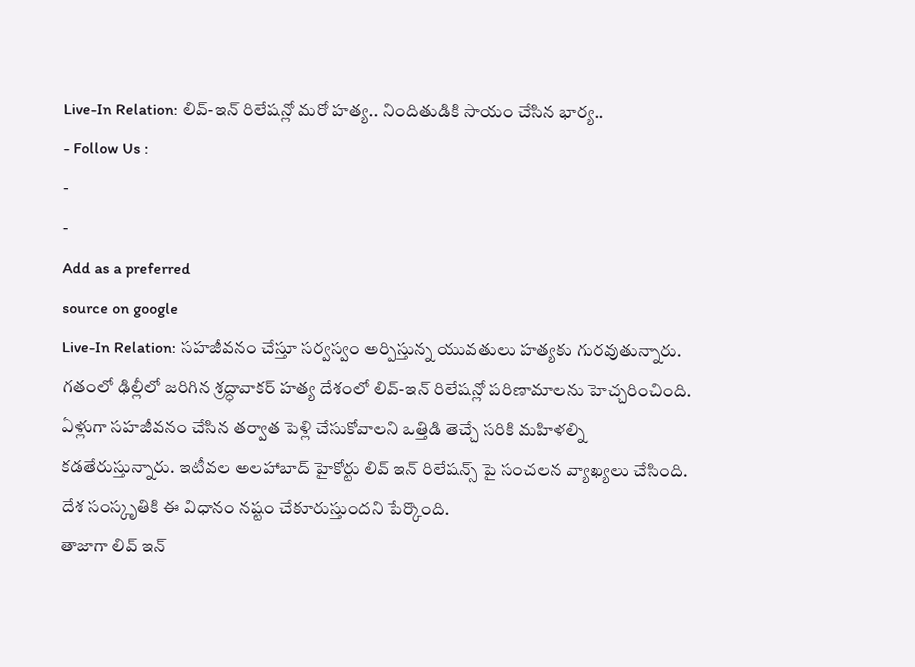Live-In Relation: లివ్-ఇన్ రిలేషన్లో మరో హత్య.. నిందితుడికి సాయం చేసిన భార్య..
- Follow Us :
-
-
Add as a preferred
source on google
Live-In Relation: సహజీవనం చేస్తూ సర్వస్వం అర్పిస్తున్న యువతులు హత్యకు గురవుతున్నారు. గతంలో ఢిల్లీలో జరిగిన శ్రద్ధావాకర్ హత్య దేశంలో లివ్-ఇన్ రిలేషన్లో పరిణామాలను హెచ్చరించింది. ఏళ్లుగా సహజీవనం చేసిన తర్వాత పెళ్లి చేసుకోవాలని ఒత్తిడి తెచ్చే సరికి మహిళల్ని కడతేరుస్తున్నారు. ఇటీవల అలహాబాద్ హైకోర్టు లివ్ ఇన్ రిలేషన్స్ పై సంచలన వ్యాఖ్యలు చేసింది. దేశ సంస్కృతికి ఈ విధానం నష్టం చేకూరుస్తుందని పేర్కొంది.
తాజాగా లివ్ ఇన్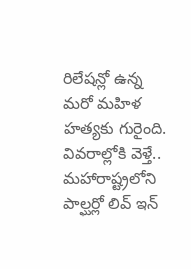రిలేషన్లో ఉన్న మరో మహిళ హత్యకు గురైంది. వివరాల్లోకి వెళ్తే.. మహారాష్ట్రలోని పాల్ఘర్లో లివ్ ఇన్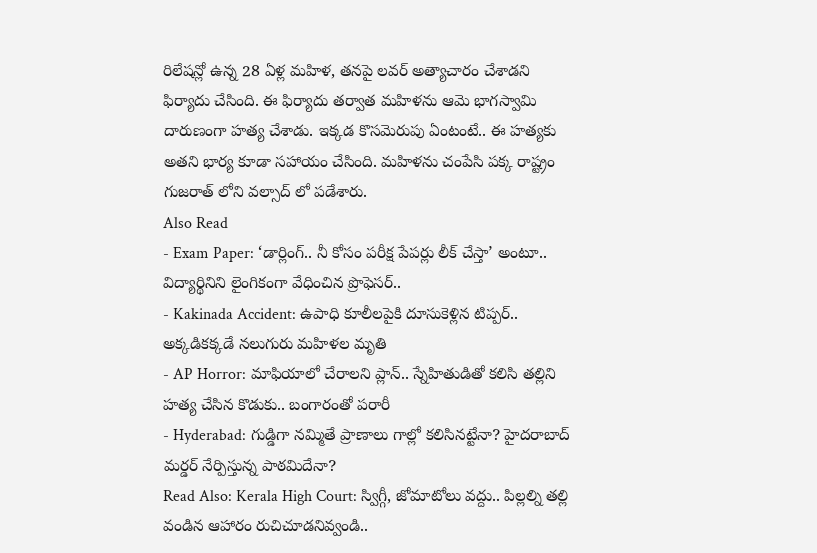రిలేషన్లో ఉన్న 28 ఏళ్ల మహిళ, తనపై లవర్ అత్యాచారం చేశాడని ఫిర్యాదు చేసింది. ఈ ఫిర్యాదు తర్వాత మహిళను ఆమె భాగస్వామి దారుణంగా హత్య చేశాడు. ఇక్కడ కొసమెరుపు ఏంటంటే.. ఈ హత్యకు అతని భార్య కూడా సహాయం చేసింది. మహిళను చంపేసి పక్క రాష్ట్రం గుజరాత్ లోని వల్సాద్ లో పడేశారు.
Also Read
- Exam Paper: ‘డార్లింగ్.. నీ కోసం పరీక్ష పేపర్లు లీక్ చేస్తా’ అంటూ.. విద్యార్థినిని లైంగికంగా వేధించిన ప్రొఫెసర్..
- Kakinada Accident: ఉపాధి కూలీలపైకి దూసుకెళ్లిన టిప్పర్.. అక్కడికక్కడే నలుగురు మహిళల మృతి
- AP Horror: మాఫియాలో చేరాలని ప్లాన్.. స్నేహితుడితో కలిసి తల్లిని హత్య చేసిన కొడుకు.. బంగారంతో పరారీ
- Hyderabad: గుడ్డిగా నమ్మితే ప్రాణాలు గాల్లో కలిసినట్టేనా? హైదరాబాద్ మర్డర్ నేర్పిస్తున్న పాఠమిదేనా?
Read Also: Kerala High Court: స్విగ్గీ, జోమాటోలు వద్దు.. పిల్లల్ని తల్లి వండిన ఆహారం రుచిచూడనివ్వండి..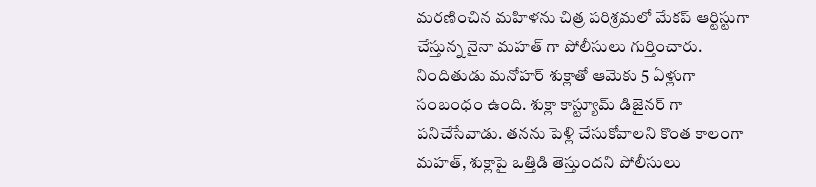మరణించిన మహిళను చిత్ర పరిశ్రమలో మేకప్ ఆర్టిస్టుగా చేస్తున్న నైనా మహత్ గా పోలీసులు గుర్తించారు. నిందితుడు మనోహర్ శుక్లాతో ఆమెకు 5 ఏళ్లుగా సంబంధం ఉంది. శుక్లా కాస్ట్యూమ్ డిజైనర్ గా పనిచేసేవాడు. తనను పెళ్లి చేసుకోవాలని కొంత కాలంగా మహత్, శుక్లాపై ఒత్తిడి తెస్తుందని పోలీసులు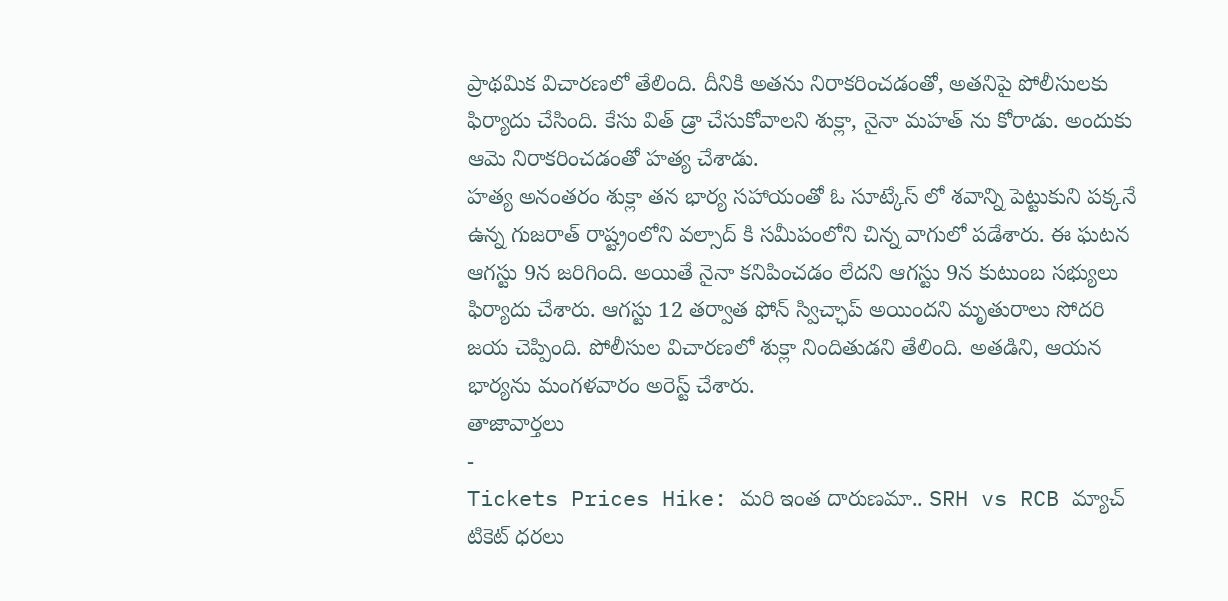ప్రాథమిక విచారణలో తేలింది. దీనికి అతను నిరాకరించడంతో, అతనిపై పోలీసులకు ఫిర్యాదు చేసింది. కేసు విత్ డ్రా చేసుకోవాలని శుక్లా, నైనా మహత్ ను కోరాడు. అందుకు ఆమె నిరాకరించడంతో హత్య చేశాడు.
హత్య అనంతరం శుక్లా తన భార్య సహాయంతో ఓ సూట్కేస్ లో శవాన్ని పెట్టుకుని పక్కనే ఉన్న గుజరాత్ రాష్ట్రంలోని వల్సాద్ కి సమీపంలోని చిన్న వాగులో పడేశారు. ఈ ఘటన ఆగస్టు 9న జరిగింది. అయితే నైనా కనిపించడం లేదని ఆగస్టు 9న కుటుంబ సభ్యులు ఫిర్యాదు చేశారు. ఆగస్టు 12 తర్వాత ఫోన్ స్విచ్ఛాప్ అయిందని మృతురాలు సోదరి జయ చెప్పింది. పోలీసుల విచారణలో శుక్లా నిందితుడని తేలింది. అతడిని, ఆయన భార్యను మంగళవారం అరెస్ట్ చేశారు.
తాజావార్తలు
-
Tickets Prices Hike: మరి ఇంత దారుణమా.. SRH vs RCB మ్యాచ్ టికెట్ ధరలు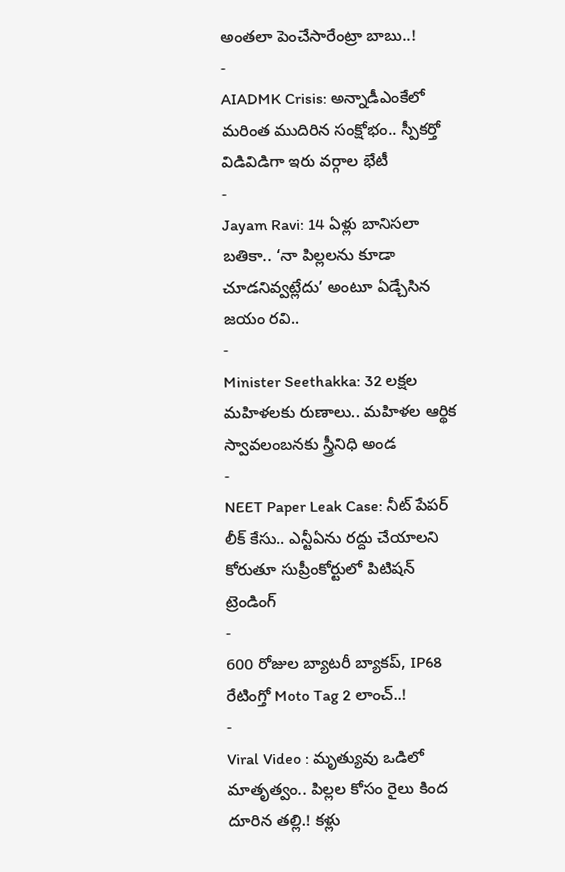అంతలా పెంచేసారేంట్రా బాబు..!
-
AIADMK Crisis: అన్నాడీఎంకేలో మరింత ముదిరిన సంక్షోభం.. స్పీకర్తో విడివిడిగా ఇరు వర్గాల భేటీ
-
Jayam Ravi: 14 ఏళ్లు బానిసలా బతికా.. ‘నా పిల్లలను కూడా చూడనివ్వట్లేదు’ అంటూ ఏడ్చేసిన జయం రవి..
-
Minister Seethakka: 32 లక్షల మహిళలకు రుణాలు.. మహిళల ఆర్థిక స్వావలంబనకు స్త్రీనిధి అండ
-
NEET Paper Leak Case: నీట్ పేపర్ లీక్ కేసు.. ఎన్టీఏను రద్దు చేయాలని కోరుతూ సుప్రీంకోర్టులో పిటిషన్
ట్రెండింగ్
-
600 రోజుల బ్యాటరీ బ్యాకప్, IP68 రేటింగ్తో Moto Tag 2 లాంచ్..!
-
Viral Video : మృత్యువు ఒడిలో మాతృత్వం.. పిల్లల కోసం రైలు కింద దూరిన తల్లి.! కళ్లు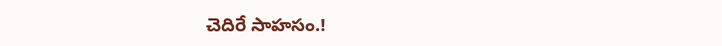చెదిరే సాహసం.!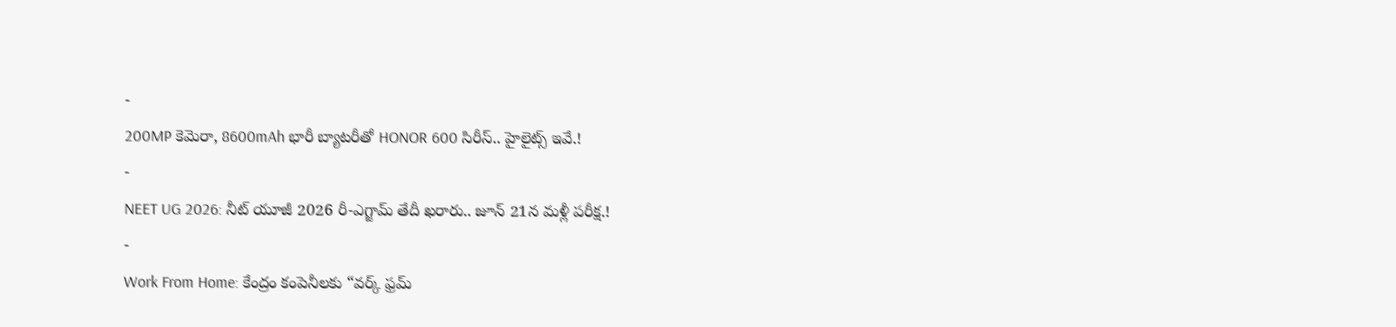-
200MP కెమెరా, 8600mAh భారీ బ్యాటరీతో HONOR 600 సిరీస్.. హైలైట్స్ ఇవే.!
-
NEET UG 2026: నీట్ యూజీ 2026 రీ-ఎగ్జామ్ తేదీ ఖరారు.. జూన్ 21న మళ్లీ పరీక్ష.!
-
Work From Home: కేంద్రం కంపెనీలకు “వర్క్ ఫ్రమ్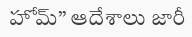హోమ్” ఆదేశాలు జారీ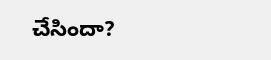చేసిందా?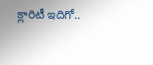క్లారిటీ ఇదిగో..